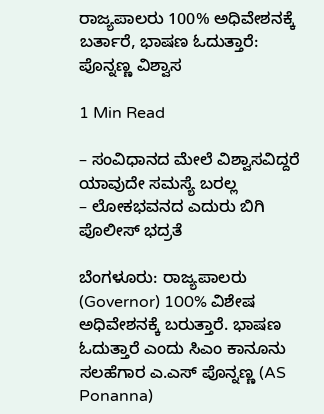ರಾಜ್ಯಪಾಲರು 100% ಅಧಿವೇಶನಕ್ಕೆ ಬರ್ತಾರೆ, ಭಾಷಣ ಓದುತ್ತಾರೆ: ಪೊನ್ನಣ್ಣ ವಿಶ್ವಾಸ

1 Min Read

– ಸಂವಿಧಾನದ ಮೇಲೆ ವಿಶ್ವಾಸವಿದ್ದರೆ ಯಾವುದೇ ಸಮಸ್ಯೆ ಬರಲ್ಲ
– ಲೋಕಭವನದ ಎದುರು ಬಿಗಿ ಪೊಲೀಸ್‌ ಭದ್ರತೆ

ಬೆಂಗಳೂರು: ರಾಜ್ಯಪಾಲರು (Governor) 100% ವಿಶೇಷ ಅಧಿವೇಶನಕ್ಕೆ ಬರುತ್ತಾರೆ. ಭಾಷಣ ಓದುತ್ತಾರೆ ಎಂದು ಸಿಎಂ ಕಾನೂನು ಸಲಹೆಗಾರ ಎ.ಎಸ್ ಪೊನ್ನಣ್ಣ (AS Ponanna)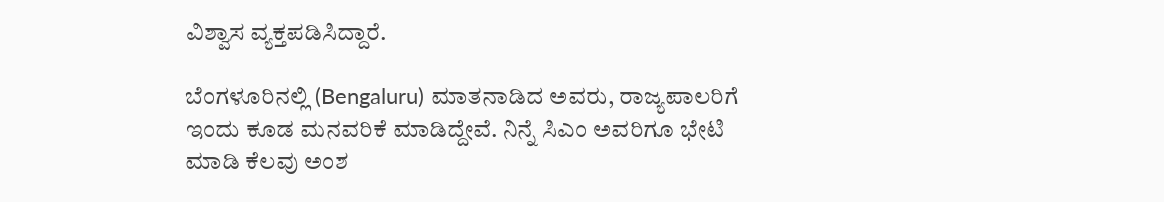ವಿಶ್ವಾಸ ವ್ಯಕ್ತಪಡಿಸಿದ್ದಾರೆ.

ಬೆಂಗಳೂರಿನಲ್ಲಿ (Bengaluru) ಮಾತನಾಡಿದ ಅವರು, ರಾಜ್ಯಪಾಲರಿಗೆ ಇಂದು ಕೂಡ ಮನವರಿಕೆ ಮಾಡಿದ್ದೇವೆ. ನಿನ್ನೆ ಸಿಎಂ ಅವರಿಗೂ ಭೇಟಿ ಮಾಡಿ ಕೆಲವು ಅಂಶ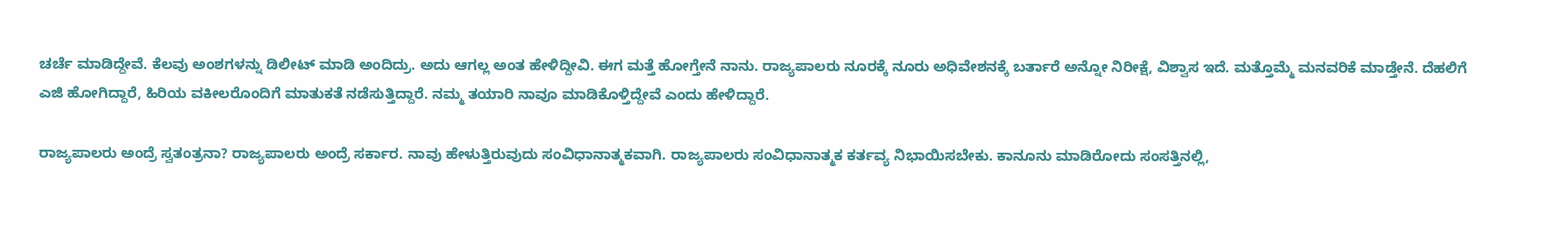ಚರ್ಚೆ ಮಾಡಿದ್ದೇವೆ. ಕೆಲವು ಅಂಶಗಳನ್ನು ಡಿಲೀಟ್ ಮಾಡಿ ಅಂದಿದ್ರು. ಅದು ಆಗಲ್ಲ ಅಂತ ಹೇಳಿದ್ದೀವಿ. ಈಗ ಮತ್ತೆ ಹೋಗ್ತೇನೆ ನಾನು. ರಾಜ್ಯಪಾಲರು ನೂರಕ್ಕೆ ನೂರು ಅಧಿವೇಶನಕ್ಕೆ ಬರ್ತಾರೆ ಅನ್ನೋ ನಿರೀಕ್ಷೆ, ವಿಶ್ವಾಸ ಇದೆ. ಮತ್ತೊಮ್ಮೆ ಮನವರಿಕೆ ಮಾಡ್ತೇನೆ. ದೆಹಲಿಗೆ ಎಜಿ ಹೋಗಿದ್ದಾರೆ, ಹಿರಿಯ ವಕೀಲರೊಂದಿಗೆ ಮಾತುಕತೆ ನಡೆಸುತ್ತಿದ್ದಾರೆ. ನಮ್ಮ ತಯಾರಿ ನಾವೂ ಮಾಡಿಕೊಳ್ತಿದ್ದೇವೆ ಎಂದು ಹೇಳಿದ್ದಾರೆ.

ರಾಜ್ಯಪಾಲರು ಅಂದ್ರೆ ಸ್ವತಂತ್ರನಾ? ರಾಜ್ಯಪಾಲರು ಅಂದ್ರೆ ಸರ್ಕಾರ. ನಾವು ಹೇಳುತ್ತಿರುವುದು ಸಂವಿಧಾನಾತ್ಮಕವಾಗಿ. ರಾಜ್ಯಪಾಲರು ಸಂವಿಧಾನಾತ್ಮಕ ಕರ್ತವ್ಯ ನಿಭಾಯಿಸಬೇಕು. ಕಾನೂನು ಮಾಡಿರೋದು ಸಂಸತ್ತಿನಲ್ಲಿ,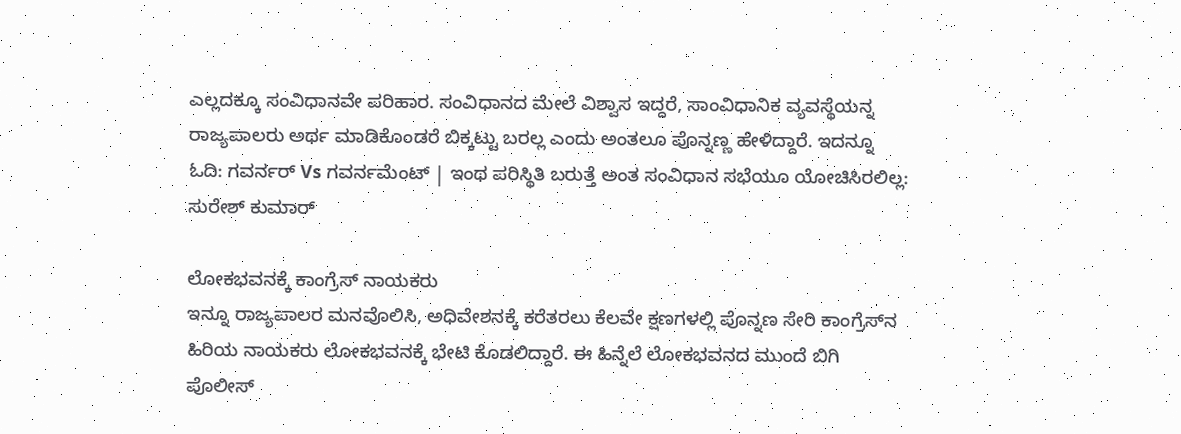ಎಲ್ಲದಕ್ಕೂ ಸಂವಿಧಾನವೇ ಪರಿಹಾರ. ಸಂವಿಧಾನದ ಮೇಲೆ ವಿಶ್ವಾಸ ಇದ್ದರೆ, ಸಾಂವಿಧಾನಿಕ‌ ವ್ಯವಸ್ಥೆಯನ್ನ ರಾಜ್ಯಪಾಲರು ಅರ್ಥ ಮಾಡಿಕೊಂಡರೆ ಬಿಕ್ಕಟ್ಟು ಬರಲ್ಲ ಎಂದು ಅಂತಲೂ ಪೊನ್ನಣ್ಣ ಹೇಳಿದ್ದಾರೆ. ಇದನ್ನೂ ಓದಿ: ಗವರ್ನರ್‌ Vs ಗವರ್ನಮೆಂಟ್‌ | ಇಂಥ ಪರಿಸ್ಥಿತಿ ಬರುತ್ತೆ ಅಂತ ಸಂವಿಧಾನ ಸಭೆಯೂ ಯೋಚಿಸಿರಲಿಲ್ಲ: ಸುರೇಶ್‌‌ ಕುಮಾರ್

ಲೋಕಭವನಕ್ಕೆ ಕಾಂಗ್ರೆಸ್‌ ನಾಯಕರು
ಇನ್ನೂ ರಾಜ್ಯಪಾಲರ ಮನವೊಲಿಸಿ, ಅಧಿವೇಶನಕ್ಕೆ ಕರೆತರಲು ಕೆಲವೇ ಕ್ಷಣಗಳಲ್ಲಿ ಪೊನ್ನಣ ಸೇರಿ ಕಾಂಗ್ರೆಸ್‌ನ ಹಿರಿಯ ನಾಯಕರು ಲೋಕಭವನಕ್ಕೆ ಭೇಟಿ ಕೊಡಲಿದ್ದಾರೆ. ಈ ಹಿನ್ನೆಲೆ ಲೋಕಭವನದ ಮುಂದೆ ಬಿಗಿ ಪೊಲೀಸ್‌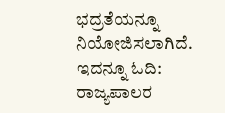ಭದ್ರತೆಯನ್ನೂ ನಿಯೋಜಿಸಲಾಗಿದೆ. ಇದನ್ನೂ ಓದಿ: ರಾಜ್ಯಪಾಲರ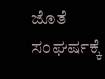ಜೊತೆ ಸಂಘರ್ಷಕ್ಕೆ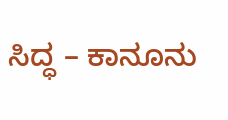ಸಿದ್ಧ – ಕಾನೂನು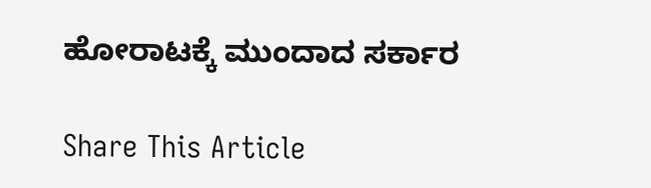ಹೋರಾಟಕ್ಕೆ ಮುಂದಾದ ಸರ್ಕಾರ

Share This Article